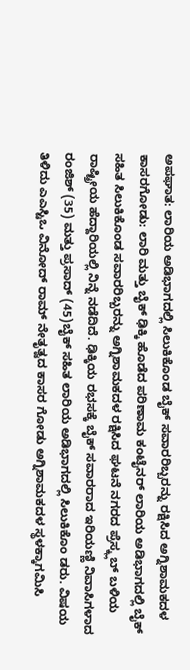ಅಪಘಾತ: ಲಾರಿಯ ಅಡಿಭಾಗದಲ್ಲಿ ಸಿಲುಕಿಕೊಂಡ ಬೈಕ್ ಸವಾರರಿಬ್ಬರನ್ನು ರಕ್ಷಿಸಿದ ಅಗ್ನಿಶಾಮಕದಳ
ಕಾಸರಗೋಡು: ಲಾರಿ ಮತ್ತು ಬೈಕ್ ಢಿಕ್ಕಿ ಹೊಡೆದ ಪರಿಣಾಮ ಕಂಟೈನರ್ ಲಾರಿಯ ಅಡಿಭಾಗದಲ್ಲಿ ಬೈಕ್ ಸಹಿತ ಸಿಲುಕಿಕೊಂಡ ಸವಾರರಿಬ್ಬರನ್ನು ಅಗ್ನಿಶಾಮಕದಳ ರಕ್ಷಿಸಿದ ಘಟನೆ ನಗರದ ಪ್ರೆಸ್ಕ್ಲಬ್ ಬಳಿಯ ರಾಷ್ಟ್ರೀಯ ಹೆದ್ದಾರಿಯಲ್ಲಿ ನಿನ್ನೆ ನಡೆದಿದೆ. ಢಿಕ್ಕಿಯ ರಭಸಕ್ಕೆ ಬೈಕ್ ಸವಾರರಾದ ಇರಿಯಣ್ಣಿ ನಿವಾಸಿಗಳಾದ ರಂಜಿಶ್ (35) ಮತ್ತು ಪ್ರಸಾದ್ (45)ಬೈಕ್ ಸಹಿತ ಲಾರಿಯ ಅಡಿಭಾಗದಲ್ಲಿ ಸಿಲುಕಿಕೊಂ ಡರು. ವಿಷಯ ತಿಳಿದು ಎಎಸ್ಟಿಒ ವಿನೋದ್ ರಾಮ್ ನೇತೃತ್ವದ ಕಾಸರ ಗೋಡು ಅಗ್ನಿಶಾಮಕದಳ ಸ್ಥಳಕ್ಕಾಗಮಿಸಿ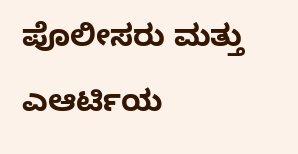ಪೊಲೀಸರು ಮತ್ತು ಎಆರ್ಟಿಯ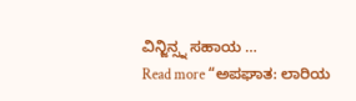ವಿನ್ಜಿನ್ಸ್ನ ಸಹಾಯ …
Read more “ಅಪಘಾತ: ಲಾರಿಯ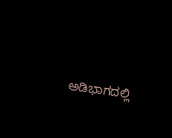ಅಡಿಭಾಗದಲ್ಲಿ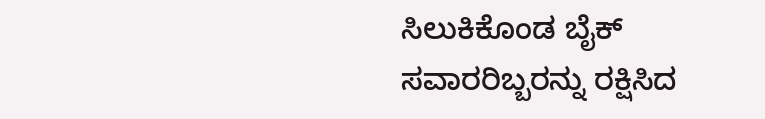ಸಿಲುಕಿಕೊಂಡ ಬೈಕ್ ಸವಾರರಿಬ್ಬರನ್ನು ರಕ್ಷಿಸಿದ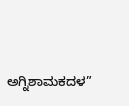ಅಗ್ನಿಶಾಮಕದಳ”